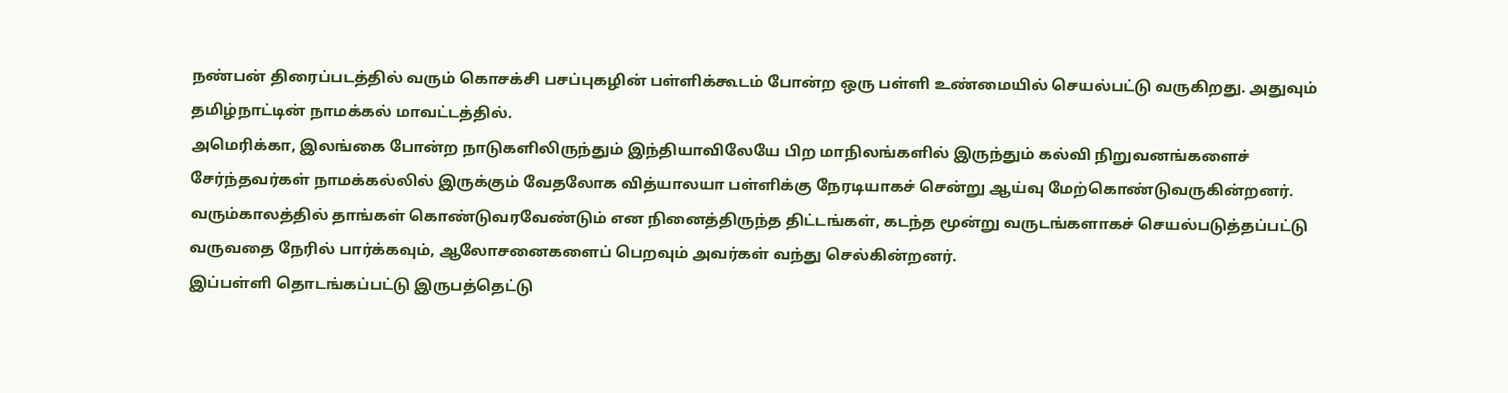நண்பன் திரைப்படத்தில் வரும் கொசக்சி பசப்புகழின் பள்ளிக்கூடம் போன்ற ஒரு பள்ளி உண்மையில் செயல்பட்டு வருகிறது. அதுவும் தமிழ்நாட்டின் நாமக்கல் மாவட்டத்தில்.
அமெரிக்கா, இலங்கை போன்ற நாடுகளிலிருந்தும் இந்தியாவிலேயே பிற மாநிலங்களில் இருந்தும் கல்வி நிறுவனங்களைச் சேர்ந்தவர்கள் நாமக்கல்லில் இருக்கும் வேதலோக வித்யாலயா பள்ளிக்கு நேரடியாகச் சென்று ஆய்வு மேற்கொண்டுவருகின்றனர். வரும்காலத்தில் தாங்கள் கொண்டுவரவேண்டும் என நினைத்திருந்த திட்டங்கள், கடந்த மூன்று வருடங்களாகச் செயல்படுத்தப்பட்டு வருவதை நேரில் பார்க்கவும், ஆலோசனைகளைப் பெறவும் அவர்கள் வந்து செல்கின்றனர்.
இப்பள்ளி தொடங்கப்பட்டு இருபத்தெட்டு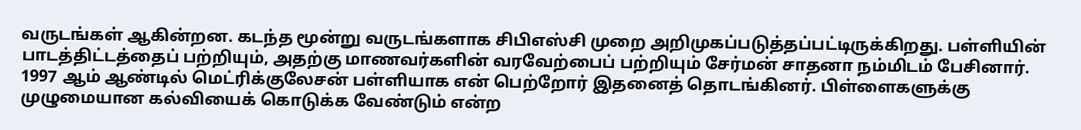வருடங்கள் ஆகின்றன. கடந்த மூன்று வருடங்களாக சிபிஎஸ்சி முறை அறிமுகப்படுத்தப்பட்டிருக்கிறது. பள்ளியின் பாடத்திட்டத்தைப் பற்றியும், அதற்கு மாணவர்களின் வரவேற்பைப் பற்றியும் சேர்மன் சாதனா நம்மிடம் பேசினார்.
1997 ஆம் ஆண்டில் மெட்ரிக்குலேசன் பள்ளியாக என் பெற்றோர் இதனைத் தொடங்கினர். பிள்ளைகளுக்கு முழுமையான கல்வியைக் கொடுக்க வேண்டும் என்ற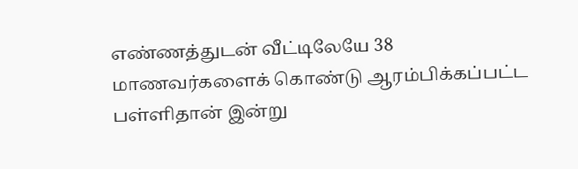எண்ணத்துடன் வீட்டிலேயே 38 மாணவர்களைக் கொண்டு ஆரம்பிக்கப்பட்ட பள்ளிதான் இன்று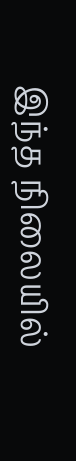இந்த நிலையில்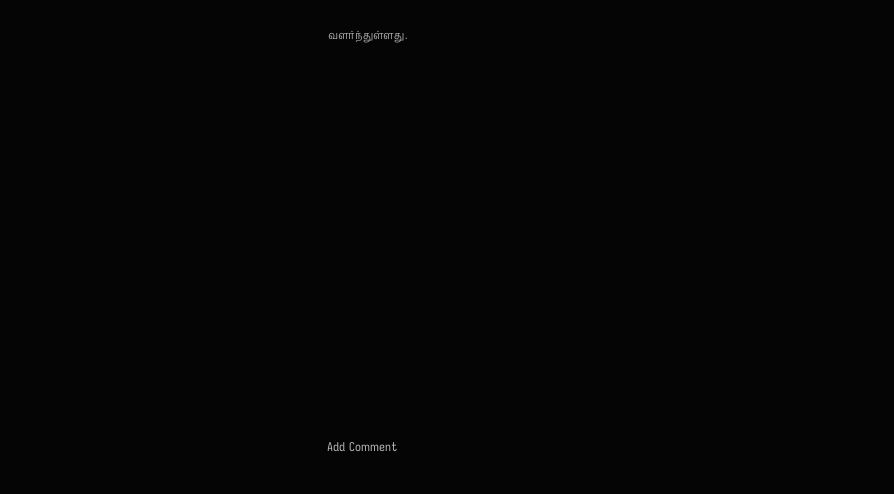வளர்ந்துள்ளது.















Add Comment